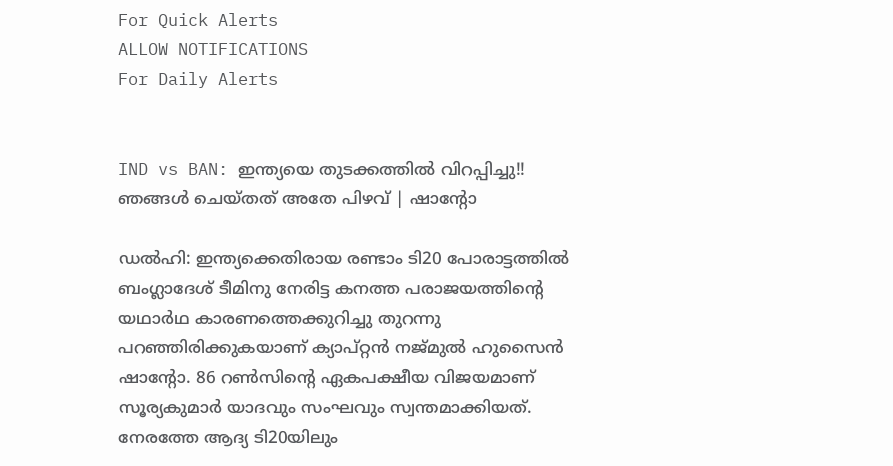For Quick Alerts
ALLOW NOTIFICATIONS
For Daily Alerts


IND vs BAN: ഇന്ത്യയെ തുടക്കത്തില്‍ വിറപ്പിച്ചു!! ഞങ്ങള്‍ ചെയ്തത് അതേ പിഴവ് | ഷാന്റോ

ഡല്‍ഹി: ഇന്ത്യക്കെതിരായ രണ്ടാം ടി20 പോരാട്ടത്തില്‍ ബംഗ്ലാദേശ് ടീമിനു നേരിട്ട കനത്ത പരാജയത്തിന്റെ യഥാര്‍ഥ കാരണത്തെക്കുറിച്ചു തുറന്നു പറഞ്ഞിരിക്കുകയാണ് ക്യാപ്റ്റന്‍ നജ്മുല്‍ ഹുസൈന്‍ ഷാന്റോ. 86 റണ്‍സിന്റെ ഏകപക്ഷീയ വിജയമാണ് സൂര്യകുമാര്‍ യാദവും സംഘവും സ്വന്തമാക്കിയത്. നേരത്തേ ആദ്യ ടി20യിലും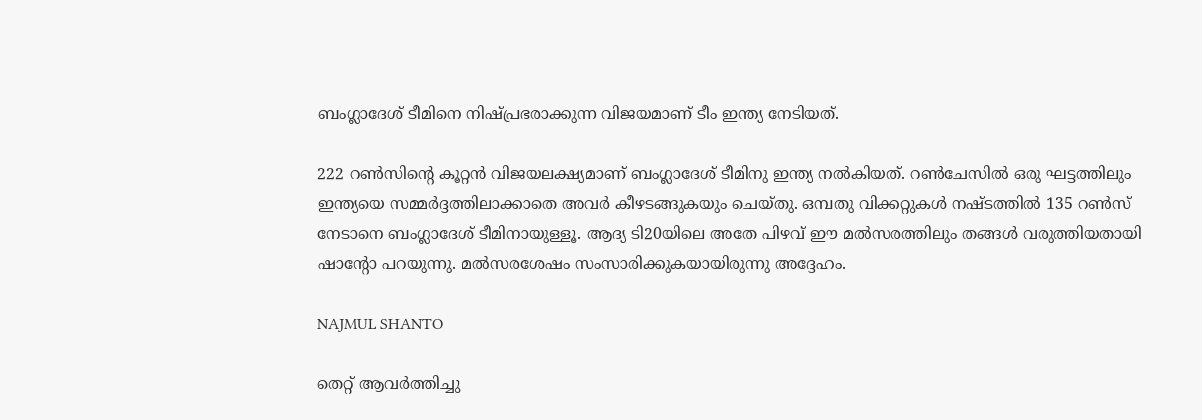ബംഗ്ലാദേശ് ടീമിനെ നിഷ്പ്രഭരാക്കുന്ന വിജയമാണ് ടീം ഇന്ത്യ നേടിയത്.

222 റണ്‍സിന്റെ കൂറ്റന്‍ വിജയലക്ഷ്യമാണ് ബംഗ്ലാദേശ് ടീമിനു ഇന്ത്യ നല്‍കിയത്. റണ്‍ചേസില്‍ ഒരു ഘട്ടത്തിലും ഇന്ത്യയെ സമ്മര്‍ദ്ദത്തിലാക്കാതെ അവര്‍ കീഴടങ്ങുകയും ചെയ്തു. ഒമ്പതു വിക്കറ്റുകള്‍ നഷ്ടത്തില്‍ 135 റണ്‍സ് നേടാനെ ബംഗ്ലാദേശ് ടീമിനായുള്ളൂ. ആദ്യ ടി20യിലെ അതേ പിഴവ് ഈ മല്‍സരത്തിലും തങ്ങള്‍ വരുത്തിയതായി ഷാന്റോ പറയുന്നു. മല്‍സരശേഷം സംസാരിക്കുകയായിരുന്നു അദ്ദേഹം.

NAJMUL SHANTO

തെറ്റ് ആവര്‍ത്തിച്ചു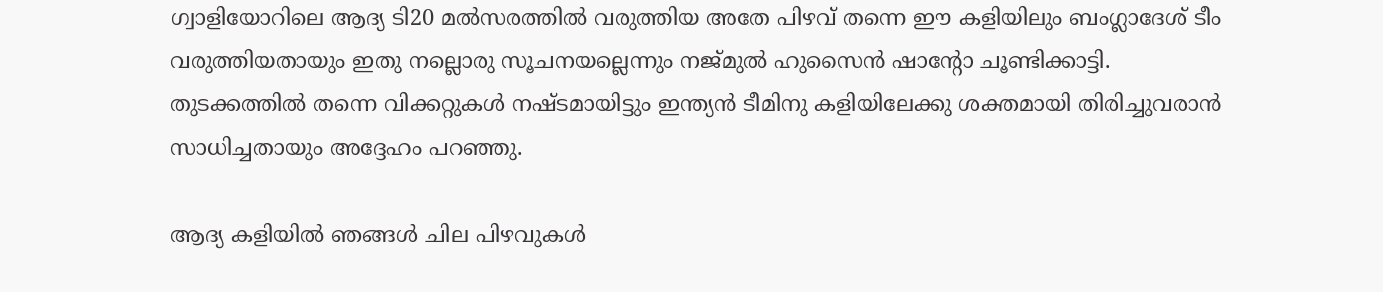ഗ്വാളിയോറിലെ ആദ്യ ടി20 മല്‍സരത്തില്‍ വരുത്തിയ അതേ പിഴവ് തന്നെ ഈ കളിയിലും ബംഗ്ലാദേശ് ടീം വരുത്തിയതായും ഇതു നല്ലൊരു സൂചനയല്ലെന്നും നജ്മുല്‍ ഹുസൈന്‍ ഷാന്റോ ചൂണ്ടിക്കാട്ടി. തുടക്കത്തില്‍ തന്നെ വിക്കറ്റുകള്‍ നഷ്ടമായിട്ടും ഇന്ത്യന്‍ ടീമിനു കളിയിലേക്കു ശക്തമായി തിരിച്ചുവരാന്‍ സാധിച്ചതായും അദ്ദേഹം പറഞ്ഞു.

ആദ്യ കളിയില്‍ ഞങ്ങള്‍ ചില പിഴവുകള്‍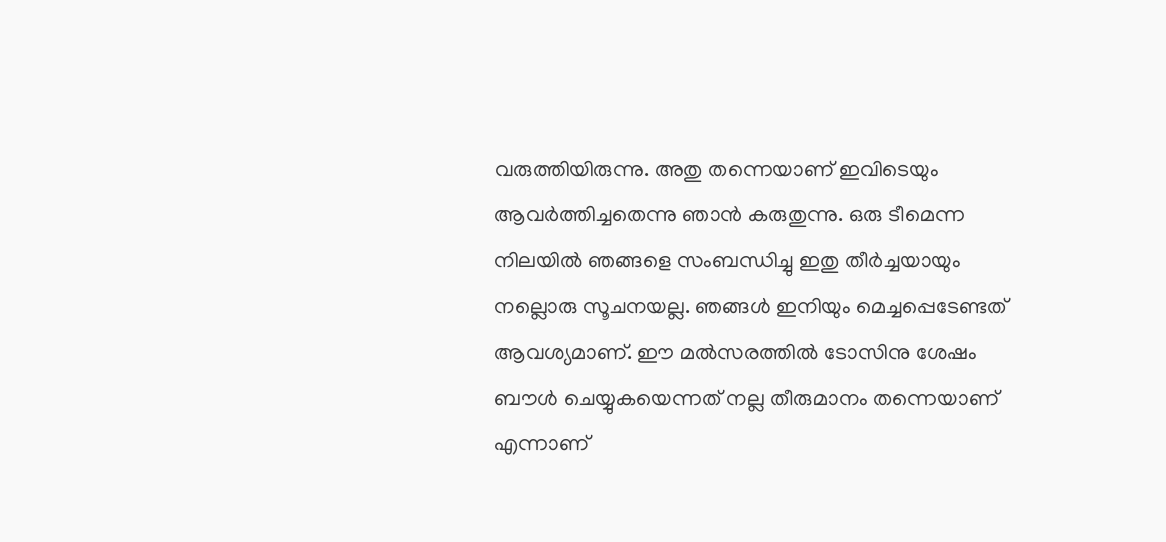വരുത്തിയിരുന്നു. അതു തന്നെയാണ് ഇവിടെയും ആവര്‍ത്തിച്ചതെന്നു ഞാന്‍ കരുതുന്നു. ഒരു ടീമെന്ന നിലയില്‍ ഞങ്ങളെ സംബന്ധിച്ചു ഇതു തീര്‍ച്ചയായും നല്ലൊരു സൂചനയല്ല. ഞങ്ങള്‍ ഇനിയും മെച്ചപ്പെടേണ്ടത് ആവശ്യമാണ്. ഈ മല്‍സരത്തില്‍ ടോസിനു ശേഷം ബൗള്‍ ചെയ്യുകയെന്നത് നല്ല തീരുമാനം തന്നെയാണ് എന്നാണ്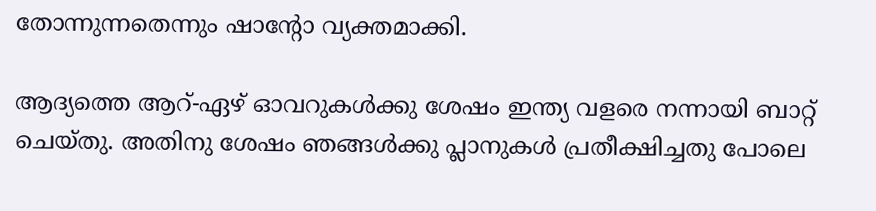തോന്നുന്നതെന്നും ഷാന്റോ വ്യക്തമാക്കി.

ആദ്യത്തെ ആറ്-ഏഴ് ഓവറുകള്‍ക്കു ശേഷം ഇന്ത്യ വളരെ നന്നായി ബാറ്റ് ചെയ്തു. അതിനു ശേഷം ഞങ്ങള്‍ക്കു പ്ലാനുകള്‍ പ്രതീക്ഷിച്ചതു പോലെ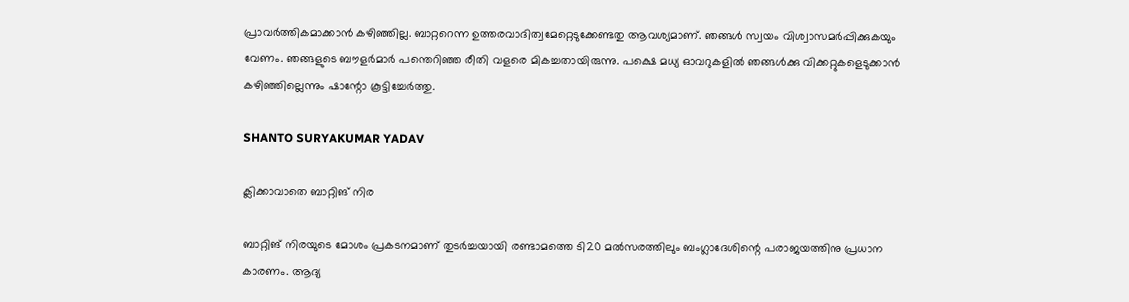പ്രാവര്‍ത്തികമാക്കാന്‍ കഴിഞ്ഞില്ല. ബാറ്ററെന്ന ഉത്തരവാദിത്വമേറ്റെടുക്കേണ്ടതു ആവശ്യമാണ്. ഞങ്ങള്‍ സ്വയം വിശ്വാസമര്‍പ്പിക്കുകയും വേണം. ഞങ്ങളുടെ ബൗളര്‍മാര്‍ പന്തെറിഞ്ഞ രീതി വളരെ മികച്ചതായിരുന്നു. പക്ഷെ മധ്യ ഓവറുകളില്‍ ഞങ്ങള്‍ക്കു വിക്കറ്റുകളെടുക്കാന്‍ കഴിഞ്ഞില്ലെന്നും ഷാന്റോ കൂട്ടിച്ചേര്‍ത്തു.

SHANTO SURYAKUMAR YADAV

ക്ലിക്കാവാതെ ബാറ്റിങ് നിര

ബാറ്റിങ് നിരയുടെ മോശം പ്രകടനമാണ് തുടര്‍ച്ചയായി രണ്ടാമത്തെ ടി20 മല്‍സരത്തിലും ബംഗ്ലാദേശിന്റെ പരാജയത്തിനു പ്രധാന കാരണം. ആദ്യ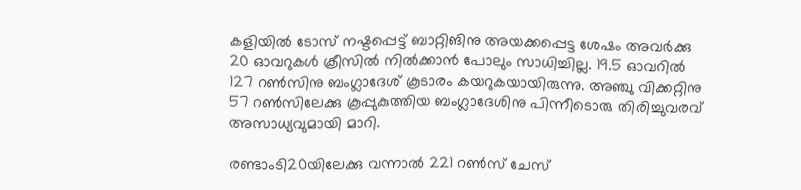കളിയില്‍ ടോസ് നഷ്ടപ്പെട്ട് ബാറ്റിങിനു അയക്കപ്പെട്ട ശേഷം അവര്‍ക്കു 20 ഓവറുകള്‍ ക്രീസില്‍ നില്‍ക്കാന്‍ പോലും സാധിച്ചില്ല. 19.5 ഓവറില്‍ 127 റണ്‍സിനു ബംഗ്ലാദേശ് കൂടാരം കയറുകയായിരുന്നു. അഞ്ചു വിക്കറ്റിനു 57 റണ്‍സിലേക്കു കൂപ്പുകുത്തിയ ബംഗ്ലാദേശിനു പിന്നീടൊരു തിരിച്ചുവരവ് അസാധ്യവുമായി മാറി.

രണ്ടാംടി20യിലേക്കു വന്നാല്‍ 221 റണ്‍സ് ചേസ്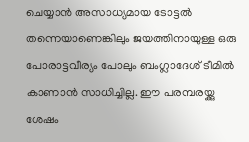ചെയ്യാന്‍ അസാധ്യമായ ടോട്ടല്‍ തന്നെയാണെങ്കിലും ജയത്തിനായുള്ള ഒരു പോരാട്ടവീര്യം പോലും ബംഗ്ലാദേശ് ടീമില്‍ കാണാന്‍ സാധിച്ചില്ല. ഈ പരമ്പരയ്ക്കു ശേഷം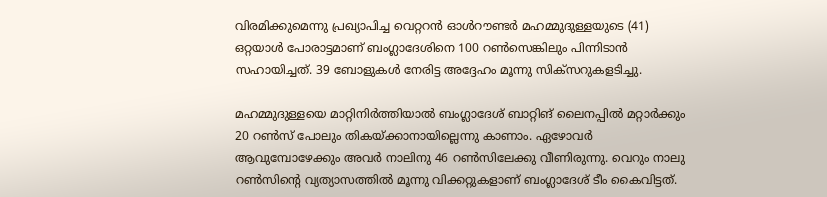വിരമിക്കുമെന്നു പ്രഖ്യാപിച്ച വെറ്ററന്‍ ഓള്‍റൗണ്ടര്‍ മഹമ്മുദുള്ളയുടെ (41) ഒറ്റയാള്‍ പോരാട്ടമാണ് ബംഗ്ലാദേശിനെ 100 റണ്‍സെങ്കിലും പിന്നിടാന്‍ സഹായിച്ചത്. 39 ബോളുകള്‍ നേരിട്ട അദ്ദേഹം മൂന്നു സിക്‌സറുകളടിച്ചു.

മഹമ്മുദുള്ളയെ മാറ്റിനിര്‍ത്തിയാല്‍ ബംഗ്ലാദേശ് ബാറ്റിങ് ലൈനപ്പില്‍ മറ്റാര്‍ക്കും 20 റണ്‍സ് പോലും തികയ്ക്കാനായില്ലെന്നു കാണാം. ഏഴോവര്‍ ആവുമ്പോഴേക്കും അവര്‍ നാലിനു 46 റണ്‍സിലേക്കു വീണിരുന്നു. വെറും നാലു റണ്‍സിന്റെ വ്യത്യാസത്തില്‍ മൂന്നു വിക്കറ്റുകളാണ് ബംഗ്ലാദേശ് ടീം കൈവിട്ടത്.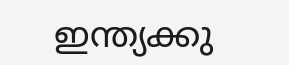ഇന്ത്യക്കു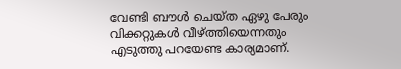വേണ്ടി ബൗള്‍ ചെയ്ത ഏഴു പേരും വിക്കറ്റുകള്‍ വീഴ്ത്തിയെന്നതും എടുത്തു പറയേണ്ട കാര്യമാണ്.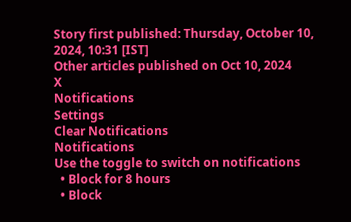Story first published: Thursday, October 10, 2024, 10:31 [IST]
Other articles published on Oct 10, 2024
X
Notifications
Settings
Clear Notifications
Notifications
Use the toggle to switch on notifications
  • Block for 8 hours
  • Block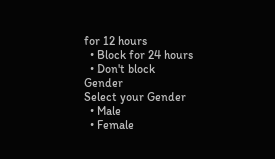for 12 hours
  • Block for 24 hours
  • Don't block
Gender
Select your Gender
  • Male
  • Female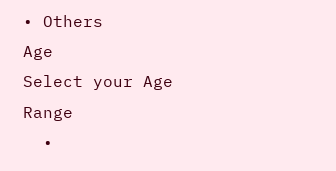• Others
Age
Select your Age Range
  •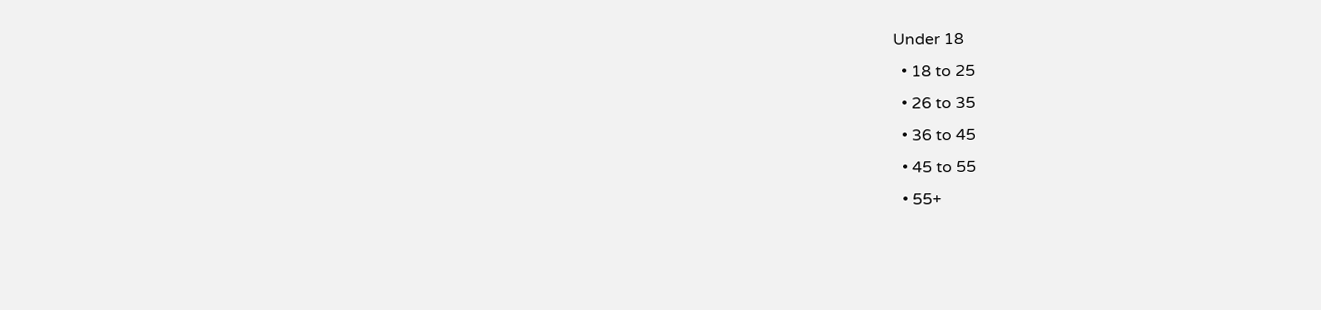Under 18
  • 18 to 25
  • 26 to 35
  • 36 to 45
  • 45 to 55
  • 55+